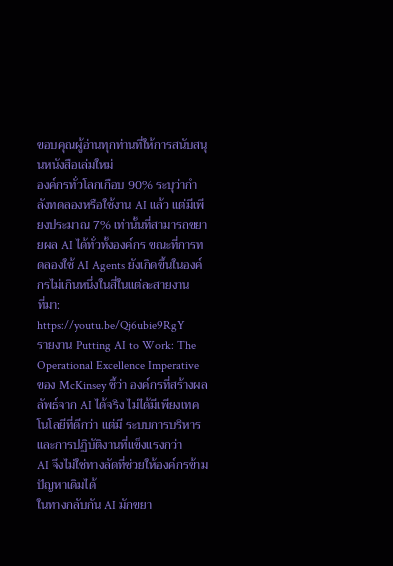ขอบคุณผู้อ่านทุกท่านที่ให้การสนับสนุนหนังสือเล่มใหม่
องค์กรทั่วโลกเกือบ 90% ระบุว่ากำลังทดลองหรือใช้งาน AI แล้ว แต่มีเพียงประมาณ 7% เท่านั้นที่สามารถขยายผล AI ได้ทั่วทั้งองค์กร ขณะที่การทดลองใช้ AI Agents ยังเกิดขึ้นในองค์กรไม่เกินหนึ่งในสี่ในแต่ละสายงาน
ที่มา: https://youtu.be/Qj6ubie9RgY
รายงาน Putting AI to Work: The Operational Excellence Imperative ของ McKinsey ชี้ว่า องค์กรที่สร้างผลลัพธ์จาก AI ได้จริง ไม่ได้มีเพียงเทคโนโลยีที่ดีกว่า แต่มี ระบบการบริหารและการปฏิบัติงานที่แข็งแรงกว่า
AI จึงไม่ใช่ทางลัดที่ช่วยให้องค์กรข้ามปัญหาเดิมได้
ในทางกลับกัน AI มักขยา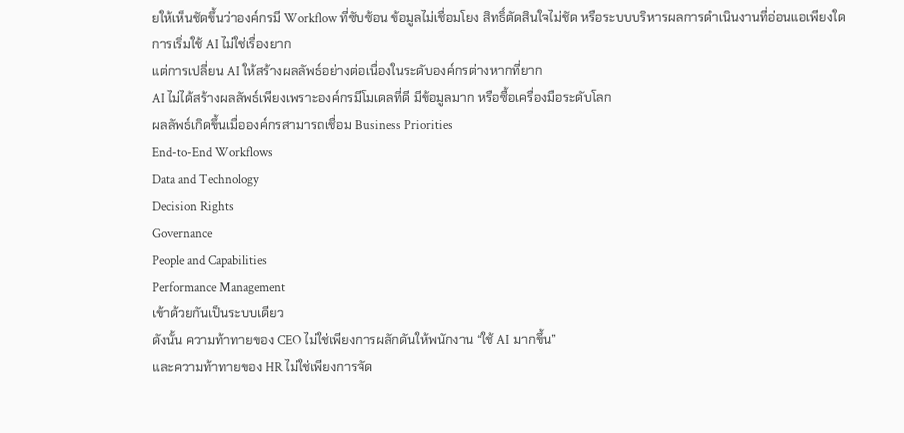ยให้เห็นชัดขึ้นว่าองค์กรมี Workflow ที่ซับซ้อน ข้อมูลไม่เชื่อมโยง สิทธิ์ตัดสินใจไม่ชัด หรือระบบบริหารผลการดำเนินงานที่อ่อนแอเพียงใด
การเริ่มใช้ AI ไม่ใช่เรื่องยาก
แต่การเปลี่ยน AI ให้สร้างผลลัพธ์อย่างต่อเนื่องในระดับองค์กรต่างหากที่ยาก
AI ไม่ได้สร้างผลลัพธ์เพียงเพราะองค์กรมีโมเดลที่ดี มีข้อมูลมาก หรือซื้อเครื่องมือระดับโลก
ผลลัพธ์เกิดขึ้นเมื่อองค์กรสามารถเชื่อม Business Priorities
End-to-End Workflows
Data and Technology
Decision Rights
Governance
People and Capabilities
Performance Management
เข้าด้วยกันเป็นระบบเดียว
ดังนั้น ความท้าทายของ CEO ไม่ใช่เพียงการผลักดันให้พนักงาน “ใช้ AI มากขึ้น”
และความท้าทายของ HR ไม่ใช่เพียงการจัด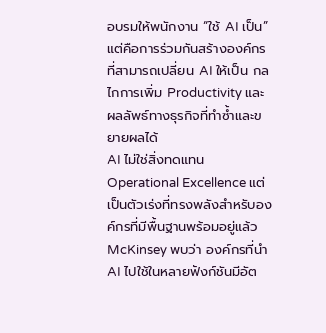อบรมให้พนักงาน “ใช้ AI เป็น”
แต่คือการร่วมกันสร้างองค์กรที่สามารถเปลี่ยน AI ให้เป็น กลไกการเพิ่ม Productivity และผลลัพธ์ทางธุรกิจที่ทำซ้ำและขยายผลได้
AI ไม่ใช่สิ่งทดแทน Operational Excellence แต่เป็นตัวเร่งที่ทรงพลังสำหรับองค์กรที่มีพื้นฐานพร้อมอยู่แล้ว
McKinsey พบว่า องค์กรที่นำ AI ไปใช้ในหลายฟังก์ชันมีอัต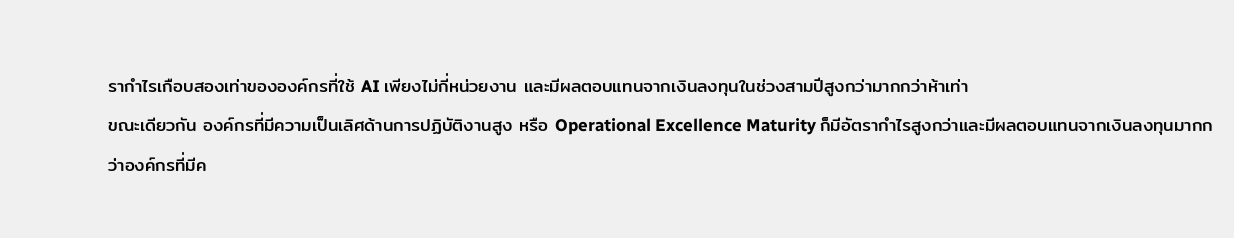รากำไรเกือบสองเท่าขององค์กรที่ใช้ AI เพียงไม่กี่หน่วยงาน และมีผลตอบแทนจากเงินลงทุนในช่วงสามปีสูงกว่ามากกว่าห้าเท่า
ขณะเดียวกัน องค์กรที่มีความเป็นเลิศด้านการปฏิบัติงานสูง หรือ Operational Excellence Maturity ก็มีอัตรากำไรสูงกว่าและมีผลตอบแทนจากเงินลงทุนมากกว่าองค์กรที่มีค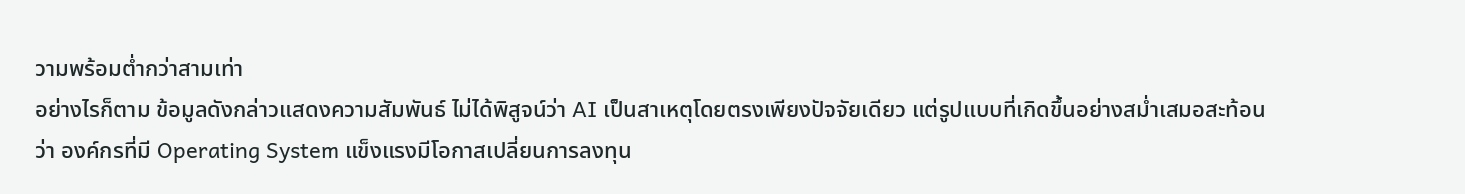วามพร้อมต่ำกว่าสามเท่า
อย่างไรก็ตาม ข้อมูลดังกล่าวแสดงความสัมพันธ์ ไม่ได้พิสูจน์ว่า AI เป็นสาเหตุโดยตรงเพียงปัจจัยเดียว แต่รูปแบบที่เกิดขึ้นอย่างสม่ำเสมอสะท้อนว่า องค์กรที่มี Operating System แข็งแรงมีโอกาสเปลี่ยนการลงทุน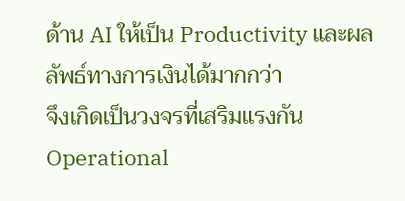ด้าน AI ให้เป็น Productivity และผลลัพธ์ทางการเงินได้มากกว่า
จึงเกิดเป็นวงจรที่เสริมแรงกัน
Operational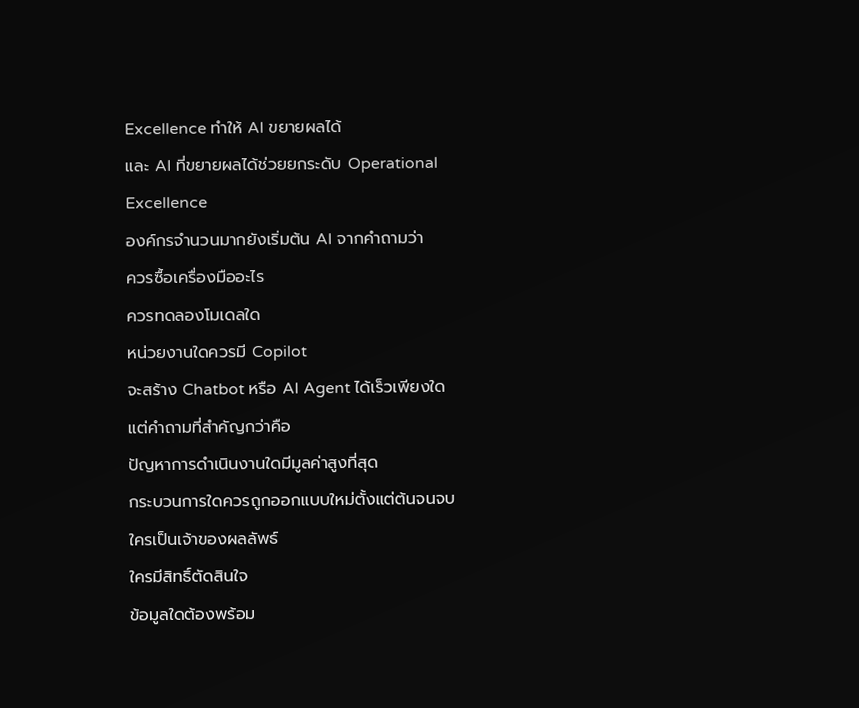Excellence ทำให้ AI ขยายผลได้
และ AI ที่ขยายผลได้ช่วยยกระดับ Operational Excellence
องค์กรจำนวนมากยังเริ่มต้น AI จากคำถามว่า
ควรซื้อเครื่องมืออะไร
ควรทดลองโมเดลใด
หน่วยงานใดควรมี Copilot
จะสร้าง Chatbot หรือ AI Agent ได้เร็วเพียงใด
แต่คำถามที่สำคัญกว่าคือ
ปัญหาการดำเนินงานใดมีมูลค่าสูงที่สุด
กระบวนการใดควรถูกออกแบบใหม่ตั้งแต่ต้นจนจบ
ใครเป็นเจ้าของผลลัพธ์
ใครมีสิทธิ์ตัดสินใจ
ข้อมูลใดต้องพร้อม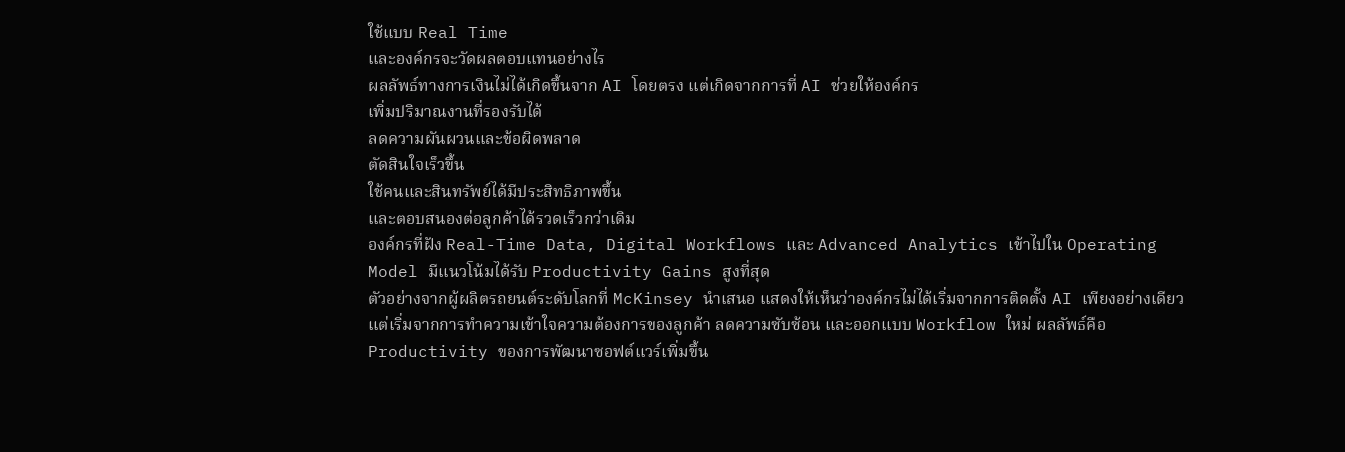ใช้แบบ Real Time
และองค์กรจะวัดผลตอบแทนอย่างไร
ผลลัพธ์ทางการเงินไม่ได้เกิดขึ้นจาก AI โดยตรง แต่เกิดจากการที่ AI ช่วยให้องค์กร
เพิ่มปริมาณงานที่รองรับได้
ลดความผันผวนและข้อผิดพลาด
ตัดสินใจเร็วขึ้น
ใช้คนและสินทรัพย์ได้มีประสิทธิภาพขึ้น
และตอบสนองต่อลูกค้าได้รวดเร็วกว่าเดิม
องค์กรที่ฝัง Real-Time Data, Digital Workflows และ Advanced Analytics เข้าไปใน Operating Model มีแนวโน้มได้รับ Productivity Gains สูงที่สุด
ตัวอย่างจากผู้ผลิตรถยนต์ระดับโลกที่ McKinsey นำเสนอ แสดงให้เห็นว่าองค์กรไม่ได้เริ่มจากการติดตั้ง AI เพียงอย่างเดียว แต่เริ่มจากการทำความเข้าใจความต้องการของลูกค้า ลดความซับซ้อน และออกแบบ Workflow ใหม่ ผลลัพธ์คือ Productivity ของการพัฒนาซอฟต์แวร์เพิ่มขึ้น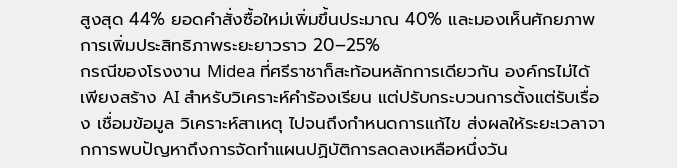สูงสุด 44% ยอดคำสั่งซื้อใหม่เพิ่มขึ้นประมาณ 40% และมองเห็นศักยภาพการเพิ่มประสิทธิภาพระยะยาวราว 20–25%
กรณีของโรงงาน Midea ที่ศรีราชาก็สะท้อนหลักการเดียวกัน องค์กรไม่ได้เพียงสร้าง AI สำหรับวิเคราะห์คำร้องเรียน แต่ปรับกระบวนการตั้งแต่รับเรื่อง เชื่อมข้อมูล วิเคราะห์สาเหตุ ไปจนถึงกำหนดการแก้ไข ส่งผลให้ระยะเวลาจากการพบปัญหาถึงการจัดทำแผนปฏิบัติการลดลงเหลือหนึ่งวัน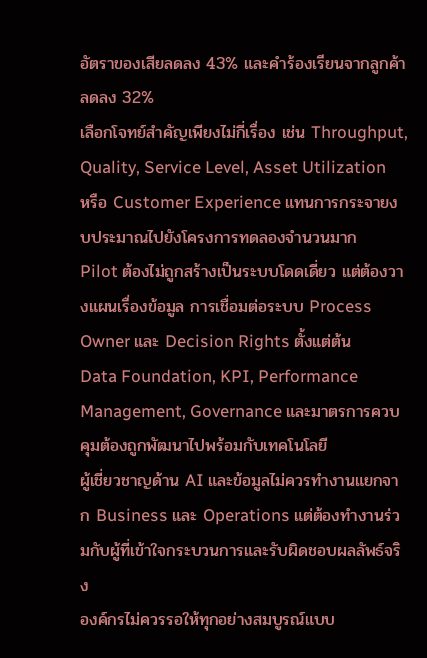อัตราของเสียลดลง 43% และคำร้องเรียนจากลูกค้าลดลง 32%
เลือกโจทย์สำคัญเพียงไม่กี่เรื่อง เช่น Throughput, Quality, Service Level, Asset Utilization หรือ Customer Experience แทนการกระจายงบประมาณไปยังโครงการทดลองจำนวนมาก
Pilot ต้องไม่ถูกสร้างเป็นระบบโดดเดี่ยว แต่ต้องวางแผนเรื่องข้อมูล การเชื่อมต่อระบบ Process Owner และ Decision Rights ตั้งแต่ต้น
Data Foundation, KPI, Performance Management, Governance และมาตรการควบคุมต้องถูกพัฒนาไปพร้อมกับเทคโนโลยี
ผู้เชี่ยวชาญด้าน AI และข้อมูลไม่ควรทำงานแยกจาก Business และ Operations แต่ต้องทำงานร่วมกับผู้ที่เข้าใจกระบวนการและรับผิดชอบผลลัพธ์จริง
องค์กรไม่ควรรอให้ทุกอย่างสมบูรณ์แบบ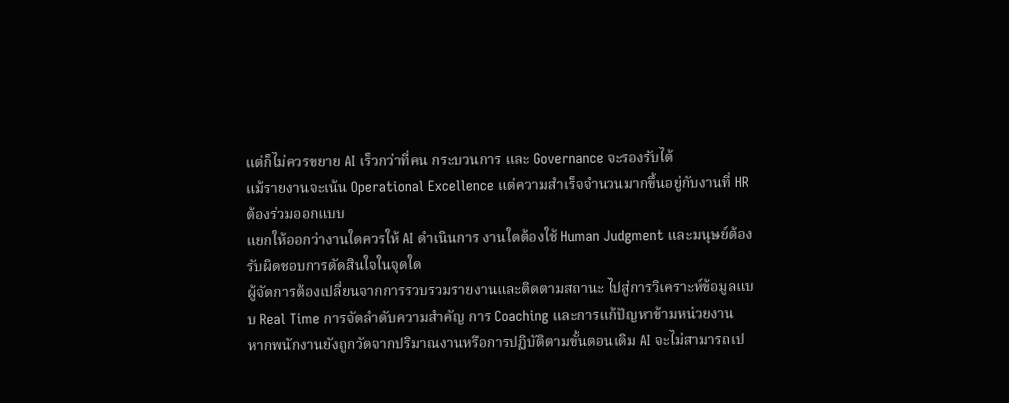แต่ก็ไม่ควรขยาย AI เร็วกว่าที่คน กระบวนการ และ Governance จะรองรับได้
แม้รายงานจะเน้น Operational Excellence แต่ความสำเร็จจำนวนมากขึ้นอยู่กับงานที่ HR ต้องร่วมออกแบบ
แยกให้ออกว่างานใดควรให้ AI ดำเนินการ งานใดต้องใช้ Human Judgment และมนุษย์ต้องรับผิดชอบการตัดสินใจในจุดใด
ผู้จัดการต้องเปลี่ยนจากการรวบรวมรายงานและติดตามสถานะ ไปสู่การวิเคราะห์ข้อมูลแบบ Real Time การจัดลำดับความสำคัญ การ Coaching และการแก้ปัญหาข้ามหน่วยงาน
หากพนักงานยังถูกวัดจากปริมาณงานหรือการปฏิบัติตามขั้นตอนเดิม AI จะไม่สามารถเป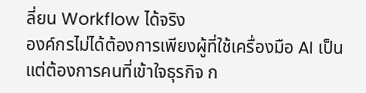ลี่ยน Workflow ได้จริง
องค์กรไม่ได้ต้องการเพียงผู้ที่ใช้เครื่องมือ AI เป็น แต่ต้องการคนที่เข้าใจธุรกิจ ก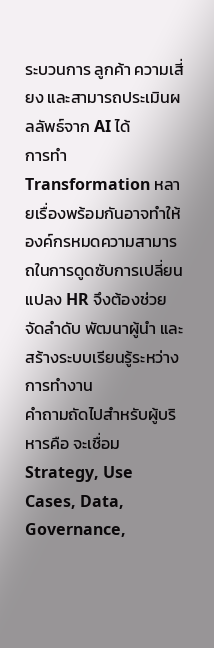ระบวนการ ลูกค้า ความเสี่ยง และสามารถประเมินผลลัพธ์จาก AI ได้
การทำ Transformation หลายเรื่องพร้อมกันอาจทำให้องค์กรหมดความสามารถในการดูดซับการเปลี่ยนแปลง HR จึงต้องช่วยจัดลำดับ พัฒนาผู้นำ และสร้างระบบเรียนรู้ระหว่างการทำงาน
คำถามถัดไปสำหรับผู้บริหารคือ จะเชื่อม Strategy, Use Cases, Data, Governance,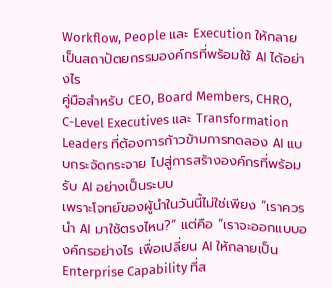Workflow, People และ Execution ให้กลายเป็นสถาปัตยกรรมองค์กรที่พร้อมใช้ AI ได้อย่างไร
คู่มือสำหรับ CEO, Board Members, CHRO, C-Level Executives และ Transformation Leaders ที่ต้องการก้าวข้ามการทดลอง AI แบบกระจัดกระจาย ไปสู่การสร้างองค์กรที่พร้อมรับ AI อย่างเป็นระบบ
เพราะโจทย์ของผู้นำในวันนี้ไม่ใช่เพียง “เราควรนำ AI มาใช้ตรงไหน?” แต่คือ “เราจะออกแบบองค์กรอย่างไร เพื่อเปลี่ยน AI ให้กลายเป็น Enterprise Capability ที่ส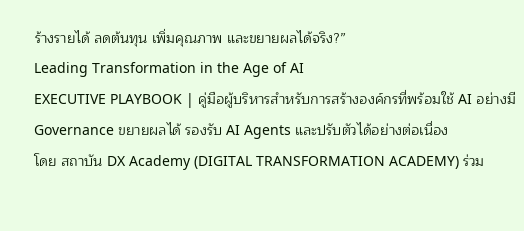ร้างรายได้ ลดต้นทุน เพิ่มคุณภาพ และขยายผลได้จริง?”
Leading Transformation in the Age of AI
EXECUTIVE PLAYBOOK | คู่มือผู้บริหารสำหรับการสร้างองค์กรที่พร้อมใช้ AI อย่างมี Governance ขยายผลได้ รองรับ AI Agents และปรับตัวได้อย่างต่อเนื่อง
โดย สถาบัน DX Academy (DIGITAL TRANSFORMATION ACADEMY) ร่วม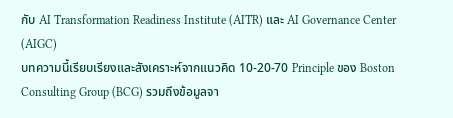กับ AI Transformation Readiness Institute (AITR) และ AI Governance Center (AIGC)
บทความนี้เรียบเรียงและสังเคราะห์จากแนวคิด 10-20-70 Principle ของ Boston Consulting Group (BCG) รวมถึงข้อมูลจา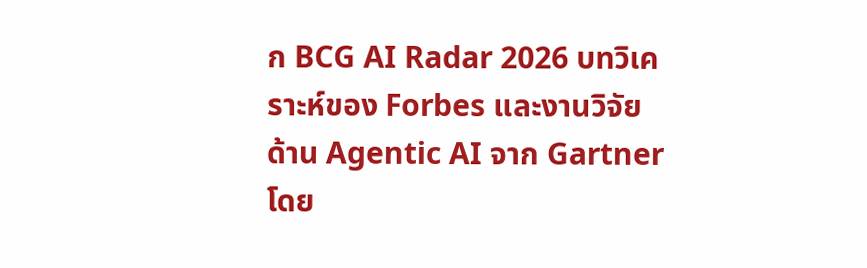ก BCG AI Radar 2026 บทวิเคราะห์ของ Forbes และงานวิจัยด้าน Agentic AI จาก Gartner โดย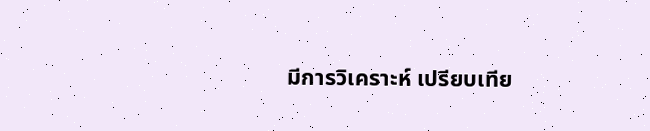มีการวิเคราะห์ เปรียบเทีย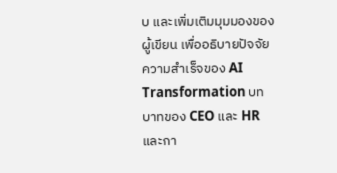บ และเพิ่มเติมมุมมองของผู้เขียน เพื่ออธิบายปัจจัยความสำเร็จของ AI Transformation บทบาทของ CEO และ HR และกา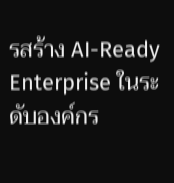รสร้าง AI-Ready Enterprise ในระดับองค์กร